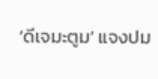‘ดีเจมะตูม’ แจงปม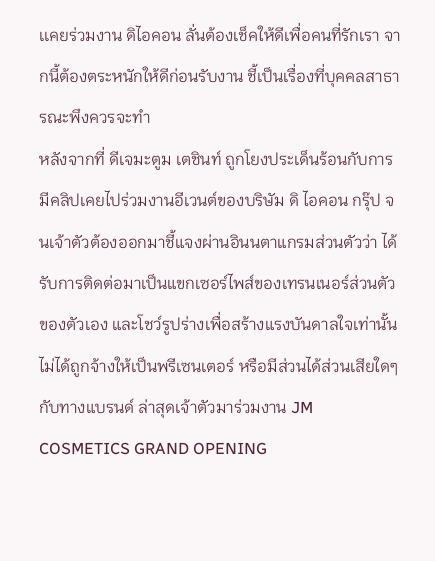เเคยร่วมงาน ดิไอคอน ลั่นต้องเช็คให้ดีเพื่อคนที่รักเรา จากนี้ต้องตระหนักให้ดีก่อนรับงาน ชี้เป็นเรื่องที่บุคคลสาธารณะพึงควรจะทำ
หลังจากที่ ดีเจมะตูม เตชินท์ ถูกโยงประเด็นร้อนกับการมีคลิปเคยไปร่วมงานอีเวนต์ของบริษัม ดิ ไอคอน กรุ๊ป จนเจ้าตัวต้องออกมาชี้แจงผ่านอินนตาแกรมส่วนตัวว่า ได้รับการติดต่อมาเป็นแขกเซอร์ไพส์ของเทรนเนอร์ส่วนตัวของตัวเอง และโชว์รูปร่างเพื่อสร้างแรงบันดาลใจเท่านั้น ไม่ได้ถูกจ้างให้เป็นพรีเซนเตอร์ หรือมีส่วนได้ส่วนเสียใดๆ กับทางแบรนด์ ล่าสุดเจ้าตัวมาร่วมงาน JM COSMETICS GRAND OPENING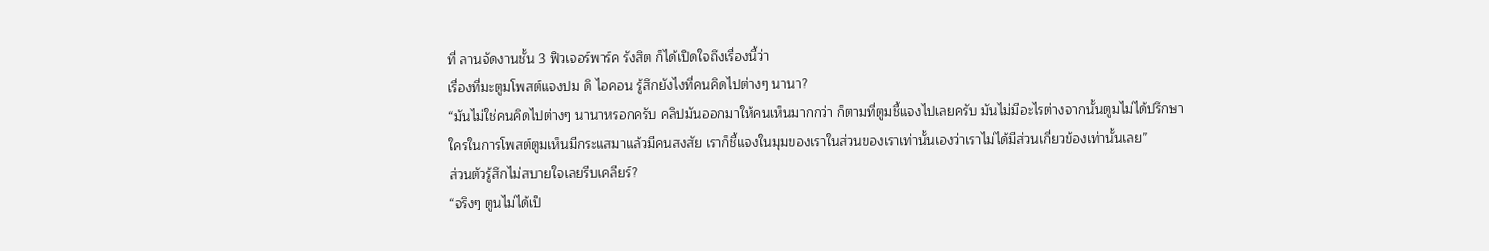ที่ ลานจัดงานชั้น 3 ฟิวเจอร์พาร์ค รังสิต ก็ได้เปิดใจถึงเรื่องนี้ว่า
เรื่องที่มะตูมโพสต์แจงปม ดิ ไอคอน รู้สึกยังไงที่คนคิดไปต่างๆ นานา?
“มันไม่ใช่คนคิดไปต่างๆ นานาหรอกครับ คลิปมันออกมาให้คนเห็นมากกว่า ก็ตามที่ตูมชี้แจงไปเลยครับ มันไม่มีอะไรต่างจากนั้นตูมไม่ได้ปรึกษาใครในการโพสต์ตูมเห็นมีกระแสมาแล้วมีคนสงสัย เราก็ชี้แจงในมุมของเราในส่วนของเราเท่านั้นเองว่าเราไม่ได้มีส่วนเกี่ยวข้องเท่านั้นเลย”
ส่วนตัวรู้สึกไม่สบายใจเลยรีบเคลียร์?
“จริงๆ ตูนไม่ได้เป็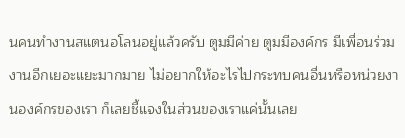นคนทำงานสแตนอโลนอยู่แล้วครับ ตูมมีค่าย ตูมมีองค์กร มีเพื่อนร่วมงานอีกเยอะแยะมากมาย ไม่อยากให้อะไรไปกระทบคนอื่นหรือหน่วยงานองค์กรของเรา ก็เลยชี้แจงในส่วนของเราแค่นั้นเลย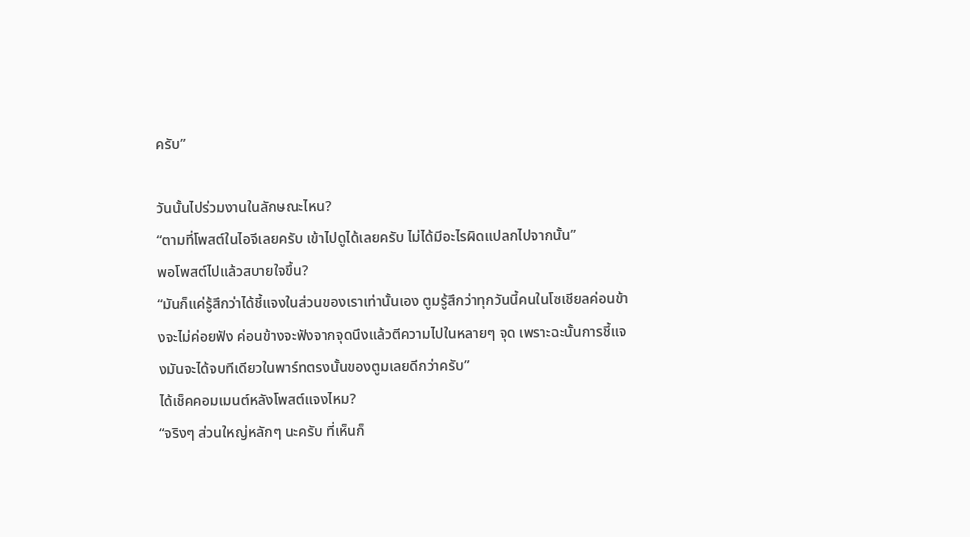ครับ”

วันนั้นไปร่วมงานในลักษณะไหน?
“ตามที่โพสต์ในไอจีเลยครับ เข้าไปดูได้เลยครับ ไม่ได้มีอะไรผิดแปลกไปจากนั้น”
พอโพสต์ไปแล้วสบายใจขึ้น?
“มันก็แค่รู้สึกว่าได้ชี้แจงในส่วนของเราเท่านั้นเอง ตูมรู้สึกว่าทุกวันนี้คนในโซเชียลค่อนข้างจะไม่ค่อยฟัง ค่อนข้างจะฟังจากจุดนึงแล้วตีความไปในหลายๆ จุด เพราะฉะนั้นการชี้แจงมันจะได้จบทีเดียวในพาร์ทตรงนั้นของตูมเลยดีกว่าครับ”
ได้เช็คคอมเมนต์หลังโพสต์แจงไหม?
“จริงๆ ส่วนใหญ่หลักๆ นะครับ ที่เห็นก็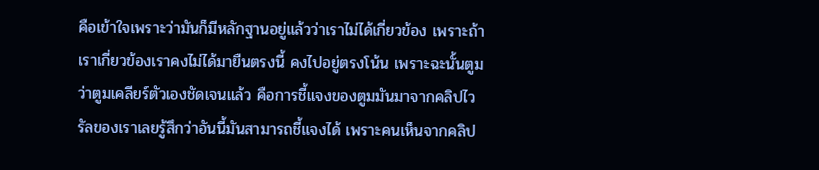คือเข้าใจเพราะว่ามันก็มีหลักฐานอยู่แล้วว่าเราไม่ได้เกี่ยวข้อง เพราะถ้าเราเกี่ยวข้องเราคงไม่ได้มายืนตรงนี้ คงไปอยู่ตรงโน้น เพราะฉะนั้นตูมว่าตูมเคลียร์ตัวเองชัดเจนแล้ว คือการชี้แจงของตูมมันมาจากคลิปไวรัลของเราเลยรู้สึกว่าอันนี้มันสามารถชี้แจงได้ เพราะคนเห็นจากคลิป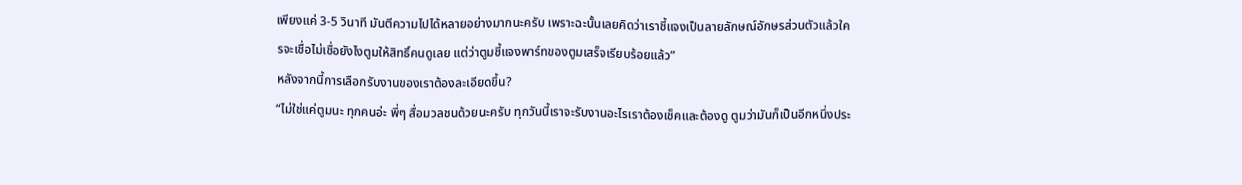เพียงแค่ 3-5 วินาที มันตีความไปได้หลายอย่างมากนะครับ เพราะฉะนั้นเลยคิดว่าเราชี้แจงเป็นลายลักษณ์อักษรส่วนตัวแล้วใครจะเชื่อไม่เชื่อยังไงตูมให้สิทธิ์คนดูเลย แต่ว่าตูมชี้แจงพาร์ทของตูมเสร็จเรียบร้อยแล้ว”
หลังจากนี้การเลือกรับงานของเราต้องละเอียดขึ้น?
“ไม่ใช่แค่ตูมนะ ทุกคนอ่ะ พี่ๆ สื่อมวลชนด้วยนะครับ ทุกวันนี้เราจะรับงานอะไรเราต้องเช็คและต้องดู ตูมว่ามันก็เป็นอีกหนึ่งประ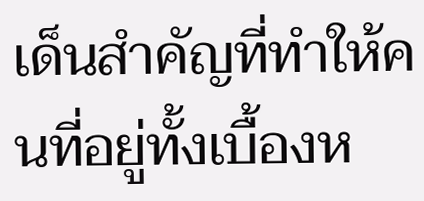เด็นสำคัญที่ทำให้คนที่อยู่ทั้งเบื้องห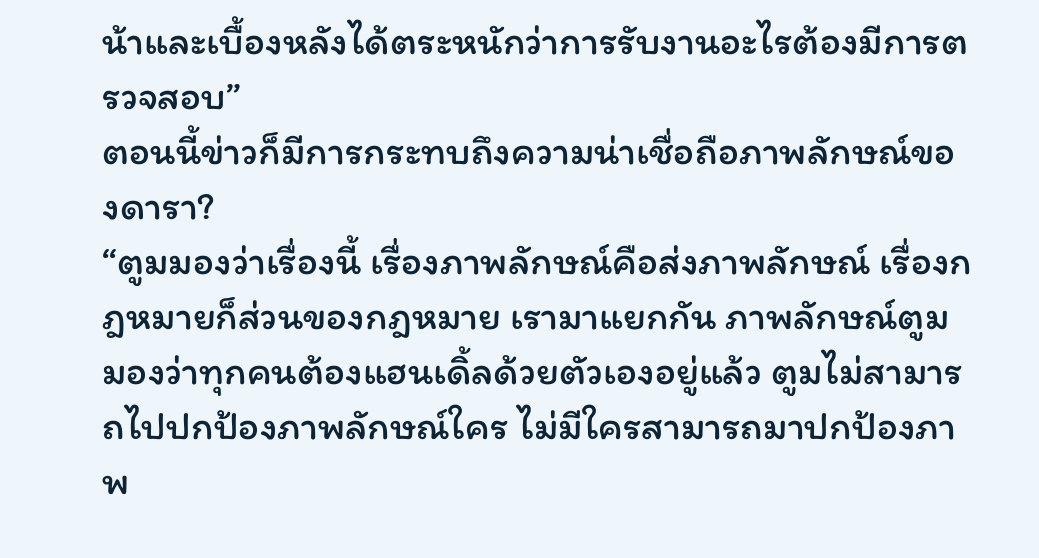น้าและเบื้องหลังได้ตระหนักว่าการรับงานอะไรต้องมีการตรวจสอบ”
ตอนนี้ข่าวก็มีการกระทบถึงความน่าเชื่อถือภาพลักษณ์ของดารา?
“ตูมมองว่าเรื่องนี้ เรื่องภาพลักษณ์คือส่งภาพลักษณ์ เรื่องกฎหมายก็ส่วนของกฎหมาย เรามาแยกกัน ภาพลักษณ์ตูมมองว่าทุกคนต้องแฮนเดิ้ลด้วยตัวเองอยู่แล้ว ตูมไม่สามารถไปปกป้องภาพลักษณ์ใคร ไม่มีใครสามารถมาปกป้องภาพ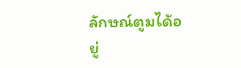ลักษณ์ตูมได้อยู่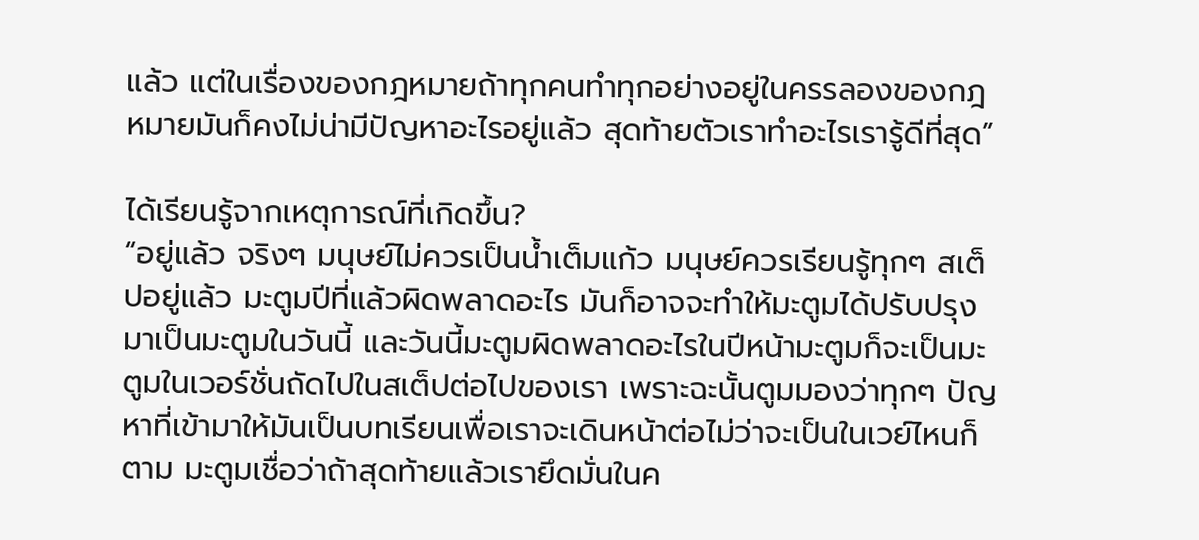แล้ว แต่ในเรื่องของกฎหมายถ้าทุกคนทำทุกอย่างอยู่ในครรลองของกฎหมายมันก็คงไม่น่ามีปัญหาอะไรอยู่แล้ว สุดท้ายตัวเราทำอะไรเรารู้ดีที่สุด”

ได้เรียนรู้จากเหตุการณ์ที่เกิดขึ้น?
“อยู่แล้ว จริงๆ มนุษย์ไม่ควรเป็นน้ำเต็มแก้ว มนุษย์ควรเรียนรู้ทุกๆ สเต็ปอยู่แล้ว มะตูมปีที่แล้วผิดพลาดอะไร มันก็อาจจะทำให้มะตูมได้ปรับปรุงมาเป็นมะตูมในวันนี้ และวันนี้มะตูมผิดพลาดอะไรในปีหน้ามะตูมก็จะเป็นมะตูมในเวอร์ชั่นถัดไปในสเต็ปต่อไปของเรา เพราะฉะนั้นตูมมองว่าทุกๆ ปัญหาที่เข้ามาให้มันเป็นบทเรียนเพื่อเราจะเดินหน้าต่อไม่ว่าจะเป็นในเวย์ไหนก็ตาม มะตูมเชื่อว่าถ้าสุดท้ายแล้วเรายึดมั่นในค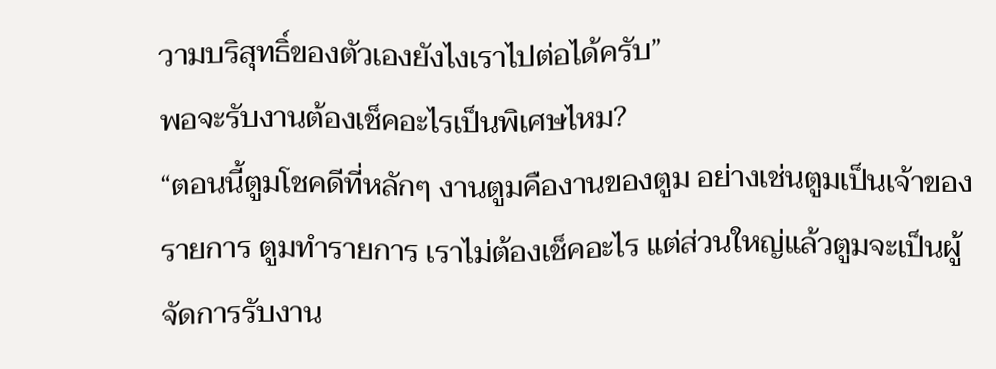วามบริสุทธิ์ของตัวเองยังไงเราไปต่อได้ครับ”
พอจะรับงานต้องเช็คอะไรเป็นพิเศษไหม?
“ตอนนี้ตูมโชคดีที่หลักๆ งานตูมคืองานของตูม อย่างเช่นตูมเป็นเจ้าของรายการ ตูมทำรายการ เราไม่ต้องเช็คอะไร แต่ส่วนใหญ่แล้วตูมจะเป็นผู้จัดการรับงาน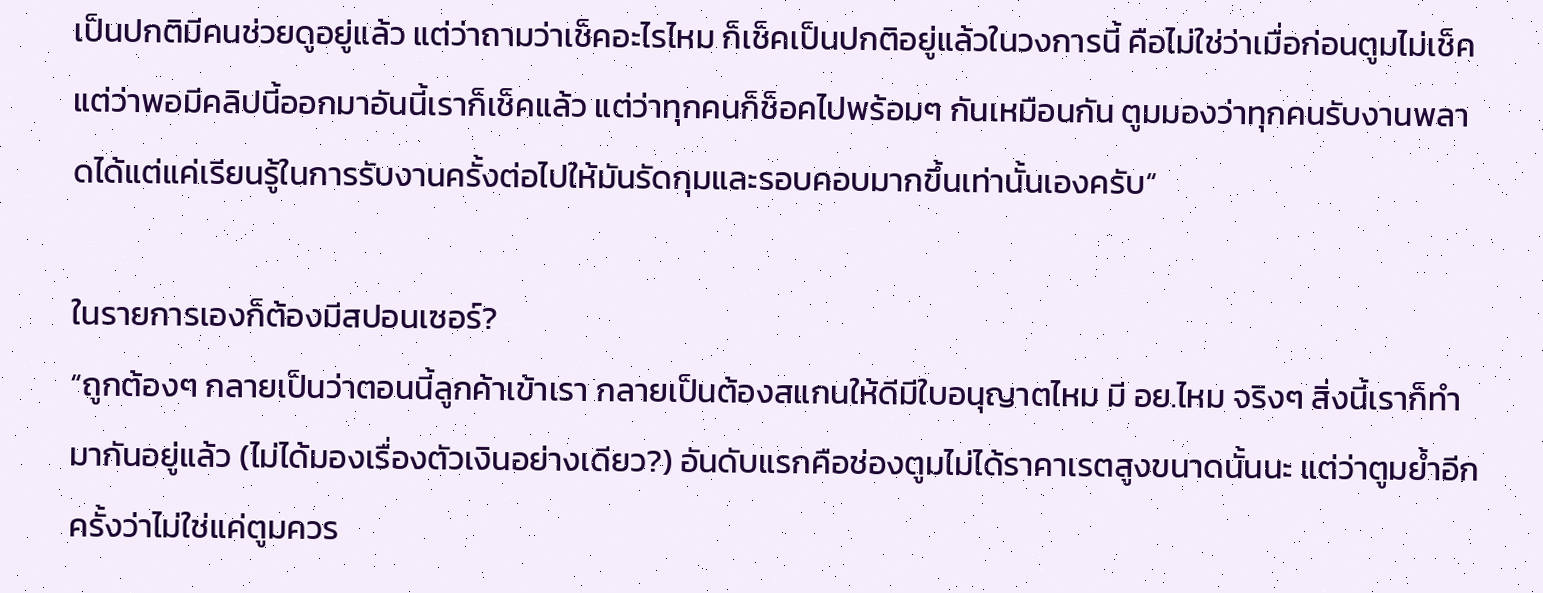เป็นปกติมีคนช่วยดูอยู่แล้ว แต่ว่าถามว่าเช็คอะไรไหม ก็เช็คเป็นปกติอยู่แล้วในวงการนี้ คือไม่ใช่ว่าเมื่อก่อนตูมไม่เช็ค แต่ว่าพอมีคลิปนี้ออกมาอันนี้เราก็เช็คแล้ว แต่ว่าทุกคนก็ช็อคไปพร้อมๆ กันเหมือนกัน ตูมมองว่าทุกคนรับงานพลาดได้แต่แค่เรียนรู้ในการรับงานครั้งต่อไปให้มันรัดกุมและรอบคอบมากขึ้นเท่านั้นเองครับ“

ในรายการเองก็ต้องมีสปอนเซอร์?
“ถูกต้องๆ กลายเป็นว่าตอนนี้ลูกค้าเข้าเรา กลายเป็นต้องสแกนให้ดีมีใบอนุญาตไหม มี อย.ไหม จริงๆ สิ่งนี้เราก็ทำมากันอยู่แล้ว (ไม่ได้มองเรื่องตัวเงินอย่างเดียว?) อันดับแรกคือช่องตูมไม่ได้ราคาเรตสูงขนาดนั้นนะ แต่ว่าตูมย้ำอีกครั้งว่าไม่ใช่แค่ตูมควร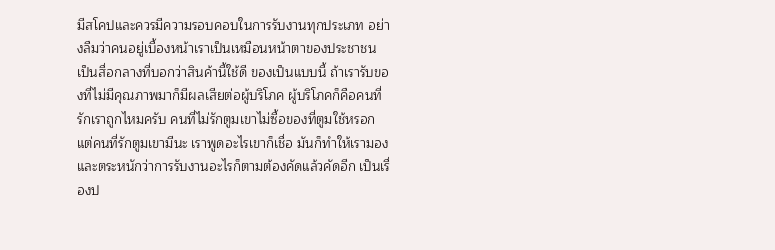มีสโคปและควรมีความรอบคอบในการรับงานทุกประเภท อย่างลืมว่าคนอยู่เบื้องหน้าเราเป็นเหมือนหน้าตาของประชาชน เป็นสื่อกลางที่บอกว่าสินค้านี้ใช้ดี ของเป็นแบบนี้ ถ้าเรารับของที่ไม่มีคุณภาพมาก็มีผลเสียต่อผู้บริโภค ผู้บริโภคก็คือคนที่รักเราถูกไหมครับ คนที่ไม่รักตูมเขาไม่ซื้อของที่ตูมใช้หรอก แต่คนที่รักตูมเขามีนะ เราพูดอะไรเขาก็เชื่อ มันก็ทำให้เรามองและตระหนักว่าการรับงานอะไรก็ตามต้องคัดแล้วคัดอีก เป็นเรื่องป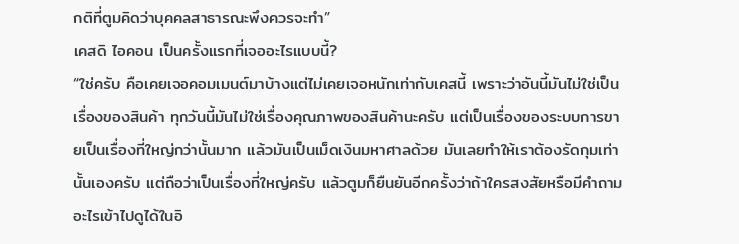กติที่ตูมคิดว่าบุคคลสาธารณะพึงควรจะทำ”
เคสดิ ไอคอน เป็นครั้งแรกที่เจออะไรแบบนี้?
“ใช่ครับ คือเคยเจอคอมเมนต์มาบ้างแต่ไม่เคยเจอหนักเท่ากับเคสนี้ เพราะว่าอันนี้มันไม่ใช่เป็นเรื่องของสินค้า ทุกวันนี้มันไม่ใช่เรื่องคุณภาพของสินค้านะครับ แต่เป็นเรื่องของระบบการขายเป็นเรื่องที่ใหญ่กว่านั้นมาก แล้วมันเป็นเม็ดเงินมหาศาลด้วย มันเลยทำให้เราต้องรัดกุมเท่านั้นเองครับ แต่ถือว่าเป็นเรื่องที่ใหญ่ครับ แล้วตูมก็ยืนยันอีกครั้งว่าถ้าใครสงสัยหรือมีคำถามอะไรเข้าไปดูได้ในอิ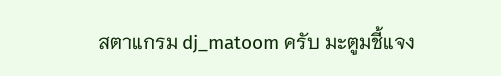สตาแกรม dj_matoom ครับ มะตูมชี้แจง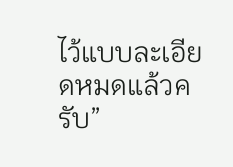ไว้แบบละเอียดหมดแล้วครับ”